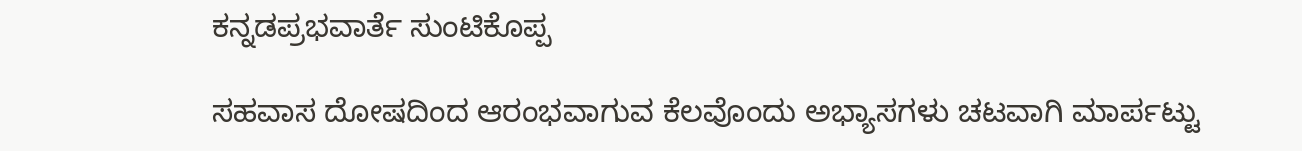ಕನ್ನಡಪ್ರಭವಾರ್ತೆ ಸುಂಟಿಕೊಪ್ಪ

ಸಹವಾಸ ದೋಷದಿಂದ ಆರಂಭವಾಗುವ ಕೆಲವೊಂದು ಅಭ್ಯಾಸಗಳು ಚಟವಾಗಿ ಮಾರ್ಪಟ್ಟು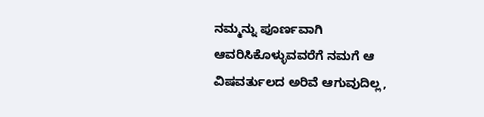ನಮ್ಮನ್ನು ಪೂರ್ಣವಾಗಿ ಆವರಿಸಿಕೊಳ್ಳುವವರೆಗೆ ನಮಗೆ ಆ ವಿಷವರ್ತುಲದ ಅರಿವೆ ಆಗುವುದಿಲ್ಲ,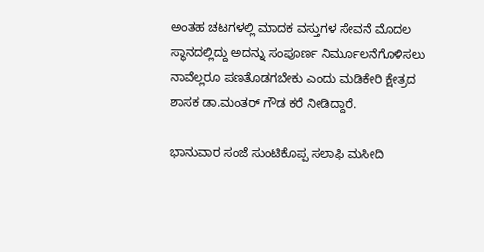ಅಂತಹ ಚಟಗಳಲ್ಲಿ ಮಾದಕ ವಸ್ತುಗಳ ಸೇವನೆ ಮೊದಲ ಸ್ಥಾನದಲ್ಲಿದ್ದು ಅದನ್ನು ಸಂಪೂರ್ಣ ನಿರ್ಮೂಲನೆಗೊಳಿಸಲು ನಾವೆಲ್ಲರೂ ಪಣತೊಡಗಬೇಕು ಎಂದು ಮಡಿಕೇರಿ ಕ್ಷೇತ್ರದ ಶಾಸಕ ಡಾ.ಮಂತರ್ ಗೌಡ ಕರೆ ನೀಡಿದ್ದಾರೆ.

ಭಾನುವಾರ ಸಂಜೆ ಸುಂಟಿಕೊಪ್ಪ ಸಲಾಫಿ ಮಸೀದಿ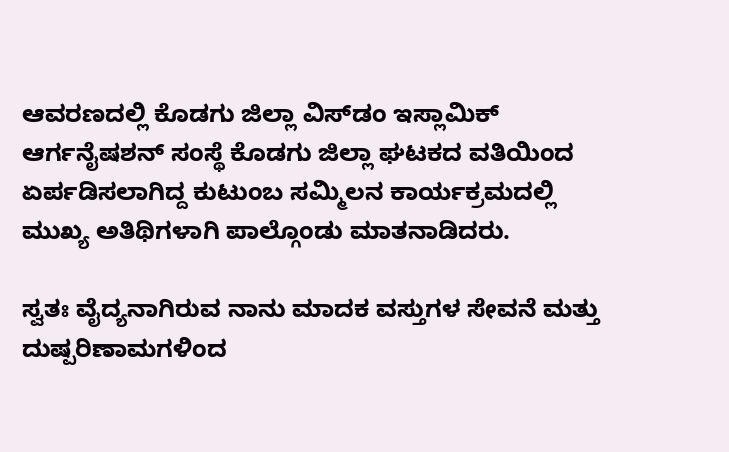ಆವರಣದಲ್ಲಿ ಕೊಡಗು ಜಿಲ್ಲಾ ವಿಸ್‌ಡಂ ಇಸ್ಲಾಮಿಕ್ ಆರ್ಗನೈಷಶನ್ ಸಂಸ್ಥೆ ಕೊಡಗು ಜಿಲ್ಲಾ ಘಟಕದ ವತಿಯಿಂದ ಏರ್ಪಡಿಸಲಾಗಿದ್ದ ಕುಟುಂಬ ಸಮ್ಮಿಲನ ಕಾರ್ಯಕ್ರಮದಲ್ಲಿ ಮುಖ್ಯ ಅತಿಥಿಗಳಾಗಿ ಪಾಲ್ಗೊಂಡು ಮಾತನಾಡಿದರು.

ಸ್ವತಃ ವೈದ್ಯನಾಗಿರುವ ನಾನು ಮಾದಕ ವಸ್ತುಗಳ ಸೇವನೆ ಮತ್ತು ದುಷ್ಪರಿಣಾಮಗಳಿಂದ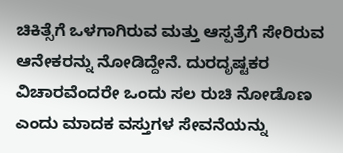ಚಿಕಿತ್ಸೆಗೆ ಒಳಗಾಗಿರುವ ಮತ್ತು ಆಸ್ಪತ್ರೆಗೆ ಸೇರಿರುವ ಆನೇಕರನ್ನು ನೋಡಿದ್ದೇನೆ. ದುರದೃಷ್ಟಕರ ವಿಚಾರವೆಂದರೇ ಒಂದು ಸಲ ರುಚಿ ನೋಡೊಣ ಎಂದು ಮಾದಕ ವಸ್ತುಗಳ ಸೇವನೆಯನ್ನು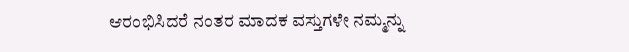ಆರಂಭಿಸಿದರೆ ನಂತರ ಮಾದಕ ವಸ್ತುಗಳೇ ನಮ್ಮನ್ನು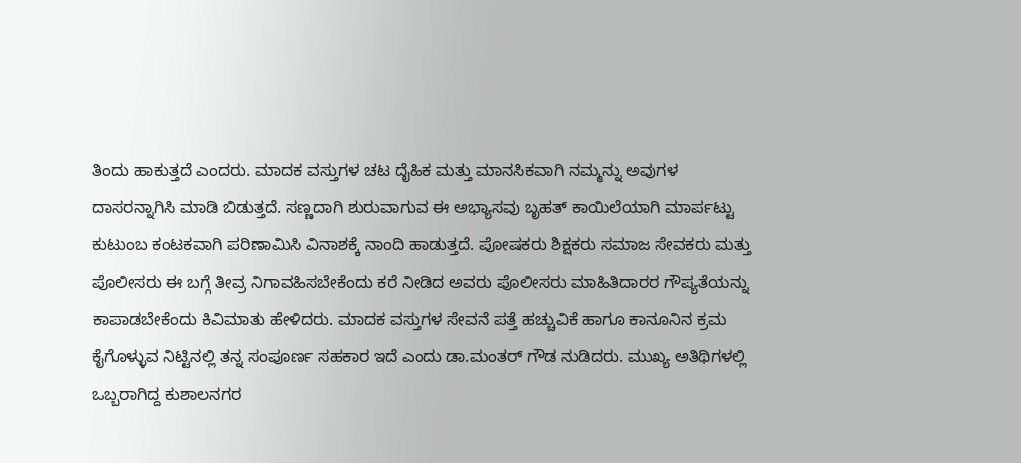ತಿಂದು ಹಾಕುತ್ತದೆ ಎಂದರು. ಮಾದಕ ವಸ್ತುಗಳ ಚಟ ದೈಹಿಕ ಮತ್ತು ಮಾನಸಿಕವಾಗಿ ನಮ್ಮನ್ನು ಅವುಗಳ ದಾಸರನ್ನಾಗಿಸಿ ಮಾಡಿ ಬಿಡುತ್ತದೆ. ಸಣ್ಣದಾಗಿ ಶುರುವಾಗುವ ಈ ಅಭ್ಯಾಸವು ಬೃಹತ್ ಕಾಯಿಲೆಯಾಗಿ ಮಾರ್ಪಟ್ಟು ಕುಟುಂಬ ಕಂಟಕವಾಗಿ ಪರಿಣಾಮಿಸಿ ವಿನಾಶಕ್ಕೆ ನಾಂದಿ ಹಾಡುತ್ತದೆ. ಪೋಷಕರು ಶಿಕ್ಷಕರು ಸಮಾಜ ಸೇವಕರು ಮತ್ತು ಪೊಲೀಸರು ಈ ಬಗ್ಗೆ ತೀವ್ರ ನಿಗಾವಹಿಸಬೇಕೆಂದು ಕರೆ ನೀಡಿದ ಅವರು ಪೊಲೀಸರು ಮಾಹಿತಿದಾರರ ಗೌಪ್ಯತೆಯನ್ನು ಕಾಪಾಡಬೇಕೆಂದು ಕಿವಿಮಾತು ಹೇಳಿದರು. ಮಾದಕ ವಸ್ತುಗಳ ಸೇವನೆ ಪತ್ತೆ ಹಚ್ಚುವಿಕೆ ಹಾಗೂ ಕಾನೂನಿನ ಕ್ರಮ ಕೈಗೊಳ್ಳುವ ನಿಟ್ಟಿನಲ್ಲಿ ತನ್ನ ಸಂಪೂರ್ಣ ಸಹಕಾರ ಇದೆ ಎಂದು ಡಾ.ಮಂತರ್ ಗೌಡ ನುಡಿದರು. ಮುಖ್ಯ ಅತಿಥಿಗಳಲ್ಲಿ ಒಬ್ಬರಾಗಿದ್ದ ಕುಶಾಲನಗರ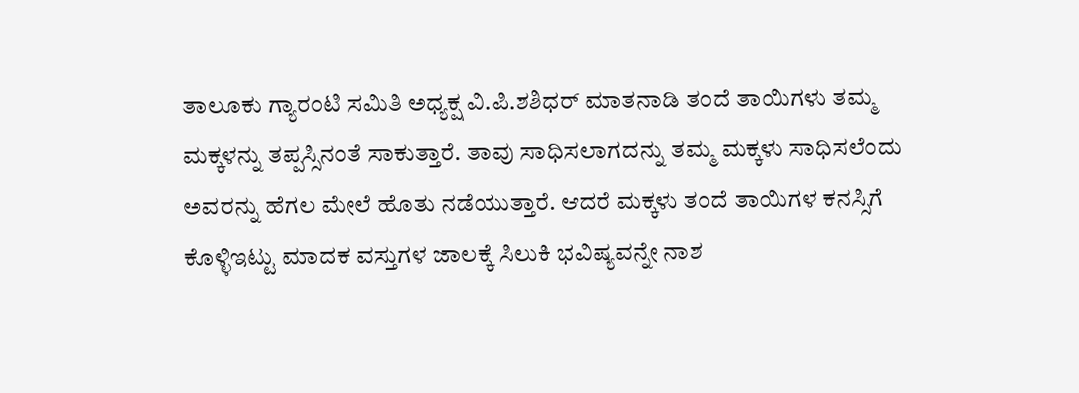ತಾಲೂಕು ಗ್ಯಾರಂಟಿ ಸಮಿತಿ ಅಧ್ಯಕ್ಷ ವಿ.ಪಿ.ಶಶಿಧರ್ ಮಾತನಾಡಿ ತಂದೆ ತಾಯಿಗಳು ತಮ್ಮ ಮಕ್ಕಳನ್ನು ತಪ್ಪಸ್ಸಿನಂತೆ ಸಾಕುತ್ತಾರೆ. ತಾವು ಸಾಧಿಸಲಾಗದನ್ನು ತಮ್ಮ ಮಕ್ಕಳು ಸಾಧಿಸಲೆಂದು ಅವರನ್ನು ಹೆಗಲ ಮೇಲೆ ಹೊತು ನಡೆಯುತ್ತಾರೆ. ಆದರೆ ಮಕ್ಕಳು ತಂದೆ ತಾಯಿಗಳ ಕನಸ್ಸಿಗೆ ಕೊಳ್ಳಿಇಟ್ಟು ಮಾದಕ ವಸ್ತುಗಳ ಜಾಲಕ್ಕೆ ಸಿಲುಕಿ ಭವಿಷ್ಯವನ್ನೇ ನಾಶ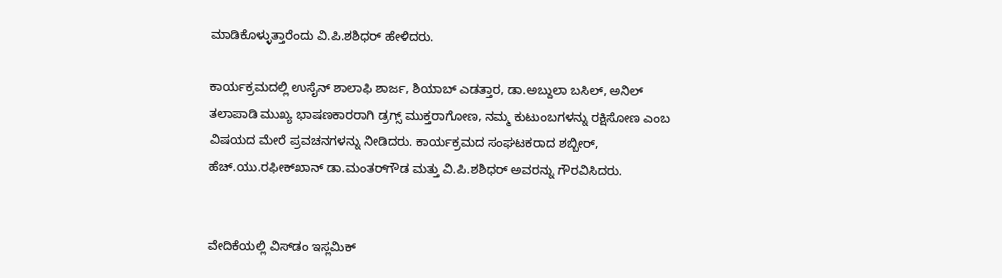ಮಾಡಿಕೊಳ್ಳುತ್ತಾರೆಂದು ವಿ.ಪಿ.ಶಶಿಧರ್ ಹೇಳಿದರು.

ಕಾರ್ಯಕ್ರಮದಲ್ಲಿ ಉಸೈನ್ ಶಾಲಾಫಿ ಶಾರ್ಜ, ಶಿಯಾಬ್ ಎಡತ್ತಾರ, ಡಾ.ಅಬ್ದುಲಾ ಬಸಿಲ್, ಅನಿಲ್ ತಲಾಪಾಡಿ ಮುಖ್ಯ ಭಾಷಣಕಾರರಾಗಿ ಡ್ರಗ್ಸ್ ಮುಕ್ತರಾಗೋಣ, ನಮ್ಮ ಕುಟುಂಬಗಳನ್ನು ರಕ್ಷಿಸೋಣ ಎಂಬ ವಿಷಯದ ಮೇರೆ ಪ್ರವಚನಗಳನ್ನು ನೀಡಿದರು. ಕಾರ್ಯಕ್ರಮದ ಸಂಘಟಕರಾದ ಶಬ್ಬೀರ್, ಹೆಚ್.ಯು.ರಫೀಕ್‌ಖಾನ್ ಡಾ.ಮಂತರ್‌ಗೌಡ ಮತ್ತು ವಿ.ಪಿ.ಶಶಿಧರ್ ಅವರನ್ನು ಗೌರವಿಸಿದರು.


ವೇದಿಕೆಯಲ್ಲಿ ವಿಸ್‌ಡಂ ಇಸ್ಲಮಿಕ್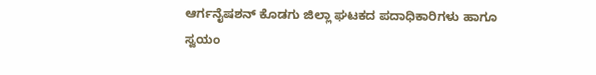ಆರ್ಗನೈಷಶನ್ ಕೊಡಗು ಜಿಲ್ಲಾ ಘಟಕದ ಪದಾಧಿಕಾರಿಗಳು ಹಾಗೂ ಸ್ವಯಂ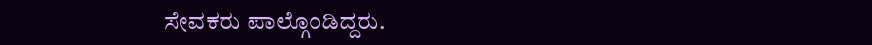ಸೇವಕರು ಪಾಲ್ಗೊಂಡಿದ್ದರು.